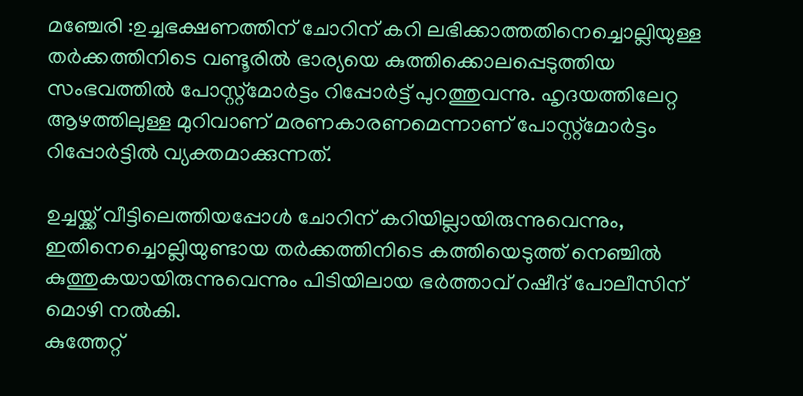മഞ്ചേരി :ഉച്ചഭക്ഷണത്തിന് ചോറിന് കറി ലഭിക്കാത്തതിനെച്ചൊല്ലിയുള്ള തർക്കത്തിനിടെ വണ്ടൂരിൽ ഭാര്യയെ കുത്തിക്കൊലപ്പെടുത്തിയ സംഭവത്തിൽ പോസ്റ്റ്മോർട്ടം റിപ്പോർട്ട് പുറത്തുവന്നു. ഹൃദയത്തിലേറ്റ ആഴത്തിലുള്ള മുറിവാണ് മരണകാരണമെന്നാണ് പോസ്റ്റ്മോർട്ടം റിപ്പോർട്ടിൽ വ്യക്തമാക്കുന്നത്.

ഉച്ചയ്ക്ക് വീട്ടിലെത്തിയപ്പോൾ ചോറിന് കറിയില്ലായിരുന്നുവെന്നും, ഇതിനെച്ചൊല്ലിയുണ്ടായ തർക്കത്തിനിടെ കത്തിയെടുത്ത് നെഞ്ചിൽ കുത്തുകയായിരുന്നുവെന്നും പിടിയിലായ ഭർത്താവ് റഷീദ് പോലീസിന് മൊഴി നൽകി.
കുത്തേറ്റ്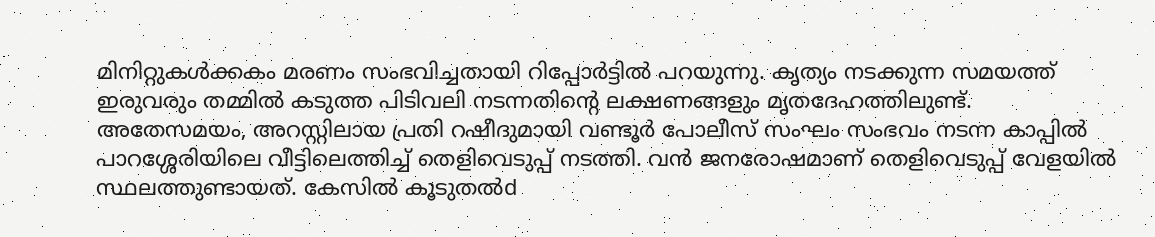മിനിറ്റുകൾക്കകം മരണം സംഭവിച്ചതായി റിപ്പോർട്ടിൽ പറയുന്നു. കൃത്യം നടക്കുന്ന സമയത്ത് ഇരുവരും തമ്മിൽ കടുത്ത പിടിവലി നടന്നതിന്റെ ലക്ഷണങ്ങളും മൃതദേഹത്തിലുണ്ട്.
അതേസമയം, അറസ്റ്റിലായ പ്രതി റഷീദുമായി വണ്ടൂർ പോലീസ് സംഘം സംഭവം നടന്ന കാപ്പിൽ പാറശ്ശേരിയിലെ വീട്ടിലെത്തിച്ച് തെളിവെടുപ്പ് നടത്തി. വൻ ജനരോഷമാണ് തെളിവെടുപ്പ് വേളയിൽ സ്ഥലത്തുണ്ടായത്. കേസിൽ കൂടുതൽd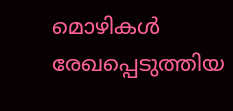മൊഴികൾ രേഖപ്പെടുത്തിയ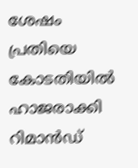ശേഷം പ്രതിയെ കോടതിയിൽ ഹാജരാക്കി റിമാൻഡ്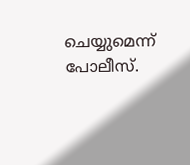ചെയ്യുമെന്ന് പോലീസ്.